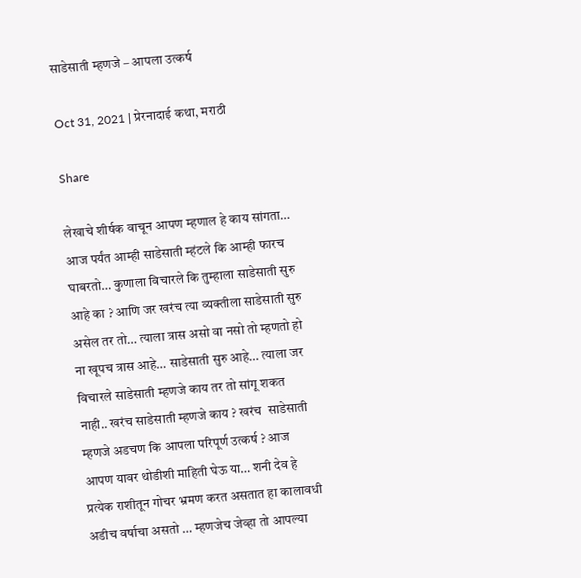साडेसाती म्हणजे – आपला उत्कर्ष

Oct 31, 2021 | प्रेरनादाई कथा, मराठी

Share

लेखाचे शीर्षक वाचून आपण म्हणाल हे काय सांगता… आज पर्यंत आम्ही साडेसाती म्हंटले कि आम्ही फारच घाबरतो… कुणाला विचारले कि तुम्हाला साडेसाती सुरु आहे का ? आणि जर खरंच त्या व्यक्तीला साडेसाती सुरु असेल तर तो… त्याला त्रास असो वा नसो तो म्हणतो हो ना खूपच त्रास आहे… साडेसाती सुरु आहे… त्याला जर विचारले साडेसाती म्हणजे काय तर तो सांगू शकत नाही.. खरंच साडेसाती म्हणजे काय ? खरंच  साडेसाती म्हणजे अडचण कि आपला परिपूर्ण उत्कर्ष ? आज आपण यावर थोडीशी माहिती घेऊ या… शनी देव हे प्रत्येक राशीतून गोचर भ्रमण करत असतात हा कालावधी अडीच वर्षाचा असतो … म्हणजेच जेव्हा तो आपल्या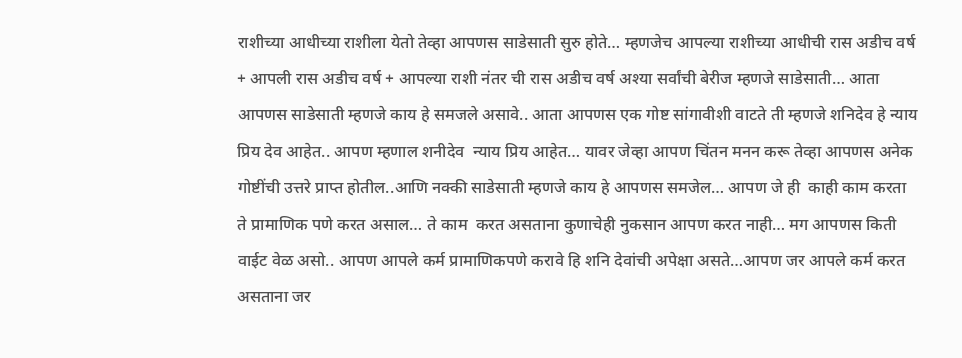राशीच्या आधीच्या राशीला येतो तेव्हा आपणस साडेसाती सुरु होते… म्हणजेच आपल्या राशीच्या आधीची रास अडीच वर्ष + आपली रास अडीच वर्ष + आपल्या राशी नंतर ची रास अडीच वर्ष अश्या सर्वांची बेरीज म्हणजे साडेसाती… आता आपणस साडेसाती म्हणजे काय हे समजले असावे.. आता आपणस एक गोष्ट सांगावीशी वाटते ती म्हणजे शनिदेव हे न्याय प्रिय देव आहेत.. आपण म्हणाल शनीदेव  न्याय प्रिय आहेत… यावर जेव्हा आपण चिंतन मनन करू तेव्हा आपणस अनेक गोष्टींची उत्तरे प्राप्त होतील..आणि नक्की साडेसाती म्हणजे काय हे आपणस समजेल… आपण जे ही  काही काम करता ते प्रामाणिक पणे करत असाल… ते काम  करत असताना कुणाचेही नुकसान आपण करत नाही… मग आपणस किती वाईट वेळ असो.. आपण आपले कर्म प्रामाणिकपणे करावे हि शनि देवांची अपेक्षा असते…आपण जर आपले कर्म करत असताना जर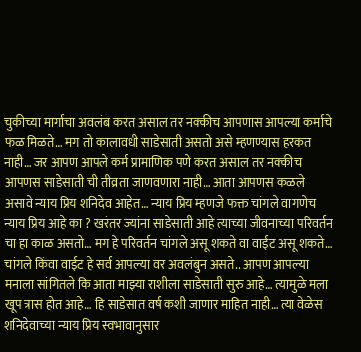चुकीच्या मार्गाचा अवलंब करत असाल तर नक्कीच आपणास आपल्या कर्माचे फळ मिळते… मग तो कालावधी साडेसाती असतो असे म्हणण्यास हरकत नाही… जर आपण आपले कर्म प्रामाणिक पणे करत असाल तर नक्कीच आपणस साडेसाती ची तीव्रता जाणवणारा नाही… आता आपणस कळले असावे न्याय प्रिय शनिदेव आहेत… न्याय प्रिय म्हणजे फक्त चांगले वागणेच न्याय प्रिय आहे का ? खरंतर ज्यांना साडेसाती आहे त्याच्या जीवनाच्या परिवर्तन चा हा काळ असतो… मग हे परिवर्तन चांगले असू शकते वा वाईट असू शकते… चांगले किंवा वाईट हे सर्व आपल्या वर अवलंबुन असते.. आपण आपल्या मनाला सांगितले कि आता माझ्या राशीला साडेसाती सुरु आहे… त्यामुळे मला खूप त्रास होत आहे… हि साडेसात वर्ष कशी जाणार माहित नाही… त्या वेळेस शनिदेवाच्या न्याय प्रिय स्वभावानुसार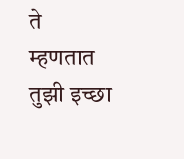ते म्हणतात तुझी इच्छा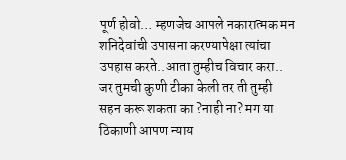पूर्ण होवो… म्हणजेच आपले नकारात्मक मन शनिदेवांची उपासना करण्यापेक्षा त्यांचा उपहास करते..आता तुम्हीच विचार करा.. जर तुमची कुणी टीका केली तर ती तुम्ही सहन करू शकता का ?नाही ना? मग या ठिकाणी आपण न्याय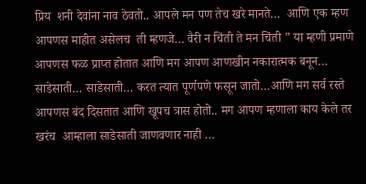प्रिय  शनी देवांना नाव ठेवतो.. आपले मन पण तेच खरे मानते…  आणि एक म्हण आपणस माहीत असेलच  ती म्हणजे… वैरी न चिंती ते मन चिंती ” या म्हणी प्रमाणे आपणस फळ प्राप्त होतात आणि मग आपण आणखीन नकारात्मक बनून… साडेसाती… साडेसाती… करत त्यात पूर्णपणे फसून जातो…आणि मग सर्व रस्ते आपणस बंद दिसतात आणि खूपच त्रास होतो.. मग आपण म्हणाला काय केले तर खरंच  आम्हाला साडेसाती जाणवणार नाही …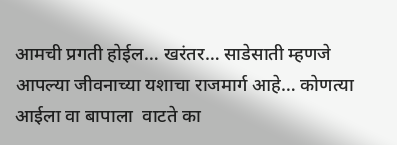आमची प्रगती होईल… खरंतर… साडेसाती म्हणजे आपल्या जीवनाच्या यशाचा राजमार्ग आहे… कोणत्या आईला वा बापाला  वाटते का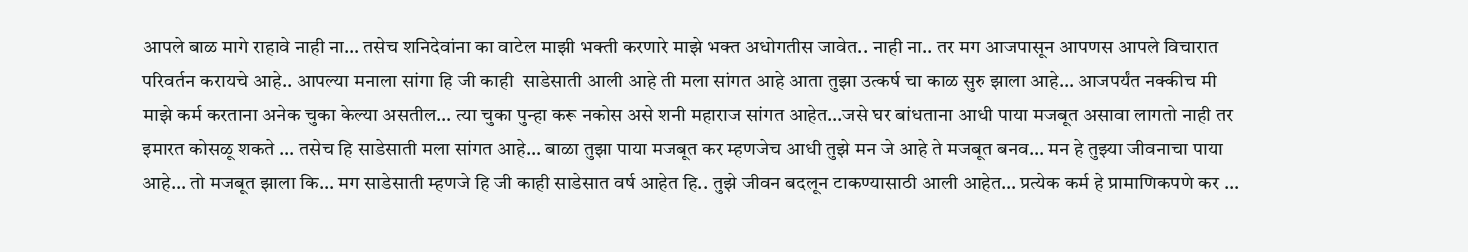आपले बाळ मागे राहावे नाही ना… तसेच शनिदेवांना का वाटेल माझी भक्ती करणारे माझे भक्त अधोगतीस जावेत.. नाही ना.. तर मग आजपासून आपणस आपले विचारात  परिवर्तन करायचे आहे.. आपल्या मनाला सांगा हि जी काही  साडेसाती आली आहे ती मला सांगत आहे आता तुझा उत्कर्ष चा काळ सुरु झाला आहे… आजपर्यंत नक्कीच मी माझे कर्म करताना अनेक चुका केल्या असतील… त्या चुका पुन्हा करू नकोस असे शनी महाराज सांगत आहेत…जसे घर बांधताना आधी पाया मजबूत असावा लागतो नाही तर इमारत कोसळू शकते … तसेच हि साडेसाती मला सांगत आहे… बाळा तुझा पाया मजबूत कर म्हणजेच आधी तुझे मन जे आहे ते मजबूत बनव… मन हे तुझ्या जीवनाचा पाया आहे… तो मजबूत झाला कि… मग साडेसाती म्हणजे हि जी काही साडेसात वर्ष आहेत हि.. तुझे जीवन बदलून टाकण्यासाठी आली आहेत… प्रत्येक कर्म हे प्रामाणिकपणे कर …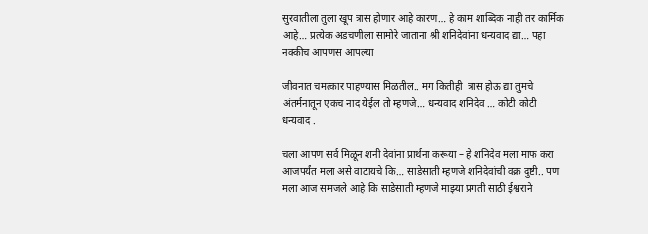सुरवातीला तुला खूप त्रास होणार आहे कारण… हे काम शाब्दिक नाही तर कार्मिक आहे… प्रत्येक अडचणीला सामोरे जाताना श्री शनिदेवांना धन्यवाद द्या… पहा नक्कीच आपणस आपल्या

जीवनात चमत्कार पाहण्यास मिळतील.. मग कितीही  त्रास होऊ द्या तुमचे अंतर्मनातून एकच नाद येईल तो म्हणजे… धन्यवाद शनिदेव … कोटी कोटी धन्यवाद .

चला आपण सर्व मिळून शनी देवांना प्रार्थना करूया – हे शनिदेव मला माफ करा आजपर्यंत मला असे वाटायचे कि… साडेसाती म्हणजे शनिदेवांची वक्र दुष्टी.. पण मला आज समजले आहे कि साडेसाती म्हणजे माझ्या प्रगती साठी ईश्वराने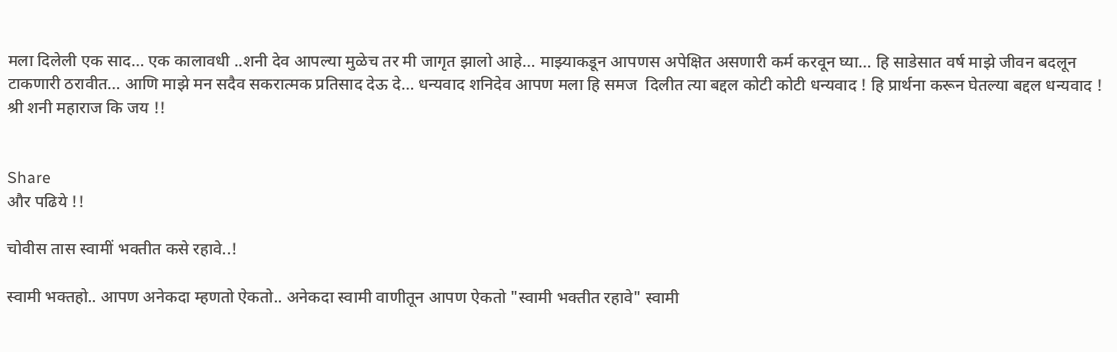मला दिलेली एक साद… एक कालावधी ..शनी देव आपल्या मुळेच तर मी जागृत झालो आहे… माझ्याकडून आपणस अपेक्षित असणारी कर्म करवून घ्या… हि साडेसात वर्ष माझे जीवन बदलून टाकणारी ठरावीत… आणि माझे मन सदैव सकरात्मक प्रतिसाद देऊ दे… धन्यवाद शनिदेव आपण मला हि समज  दिलीत त्या बद्दल कोटी कोटी धन्यवाद ! हि प्रार्थना करून घेतल्या बद्दल धन्यवाद ! श्री शनी महाराज कि जय !!


Share
और पढिये !!

चोवीस तास स्वामीं भक्तीत कसे रहावे..!

स्वामी भक्तहो.. आपण अनेकदा म्हणतो ऐकतो.. अनेकदा स्वामी वाणीतून आपण ऐकतो "स्वामी भक्तीत रहावे" स्वामी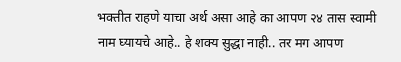भक्तीत राहणे याचा अर्थ असा आहे का आपण २४ तास स्वामी नाम घ्यायचे आहे.. हे शक्य सुद्धा नाही.. तर मग आपण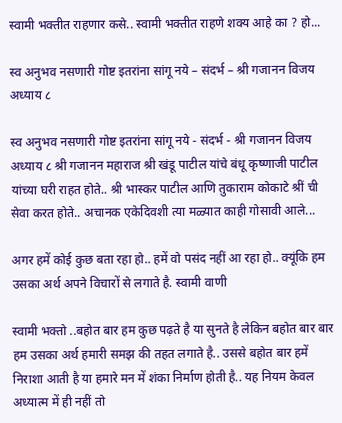स्वामी भक्तीत राहणार कसे.. स्वामी भक्तीत राहणे शक्य आहे का ? हो...

स्व अनुभव नसणारी गोष्ट इतरांना सांगू नये – संदर्भ – श्री गजानन विजय अध्याय ८

स्व अनुभव नसणारी गोष्ट इतरांना सांगू नये - संदर्भ - श्री गजानन विजय अध्याय ८ श्री गजानन महाराज श्री खंडू पाटील यांचे बंधू कृष्णाजी पाटील यांच्या घरी राहत होते.. श्री भास्कर पाटील आणि तुकाराम कोकाटे श्रीं ची सेवा करत होते.. अचानक एकेदिवशी त्या मळ्यात काही गोसावी आले...

अगर हमें कोई कुछ बता रहा हो.. हमें वो पसंद नहीं आ रहा हो.. क्यूंकि हम उसका अर्थ अपने विचारों से लगाते है. स्वामी वाणी

स्वामी भक्तो ..बहोत बार हम कुछ पढ़ते है या सुनते है लेकिन बहोत बार बार हम उसका अर्थ हमारी समझ की तहत लगाते है.. उससे बहोत बार हमें निराशा आती है या हमारे मन में शंका निर्माण होती है.. यह नियम केवल अध्यात्म में ही नहीं तो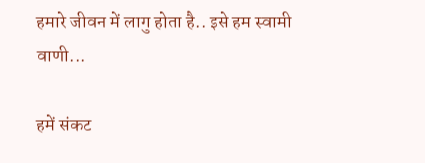हमारे जीवन में लागु होता है.. इसे हम स्वामी वाणी...

हमें संकट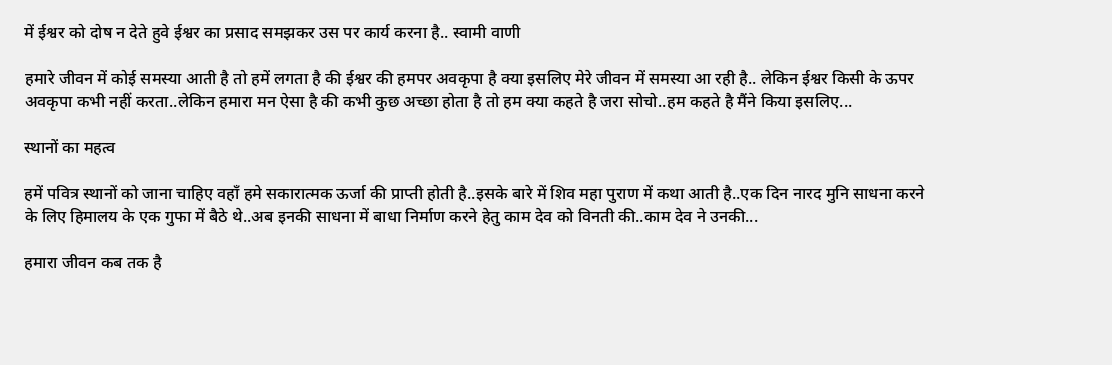में ईश्वर को दोष न देते हुवे ईश्वर का प्रसाद समझकर उस पर कार्य करना है.. स्वामी वाणी

हमारे जीवन में कोई समस्या आती है तो हमें लगता है की ईश्वर की हमपर अवकृपा है क्या इसलिए मेरे जीवन में समस्या आ रही है.. लेकिन ईश्वर किसी के ऊपर अवकृपा कभी नहीं करता..लेकिन हमारा मन ऐसा है की कभी कुछ अच्छा होता है तो हम क्या कहते है जरा सोचो..हम कहते है मैंने किया इसलिए...

स्थानों का महत्व

हमें पवित्र स्थानों को जाना चाहिए वहाँ हमे सकारात्मक ऊर्जा की प्राप्ती होती है..इसके बारे में शिव महा पुराण में कथा आती है..एक दिन नारद मुनि साधना करने के लिए हिमालय के एक गुफा में बैठे थे..अब इनकी साधना में बाधा निर्माण करने हेतु काम देव को विनती की..काम देव ने उनकी...

हमारा जीवन कब तक है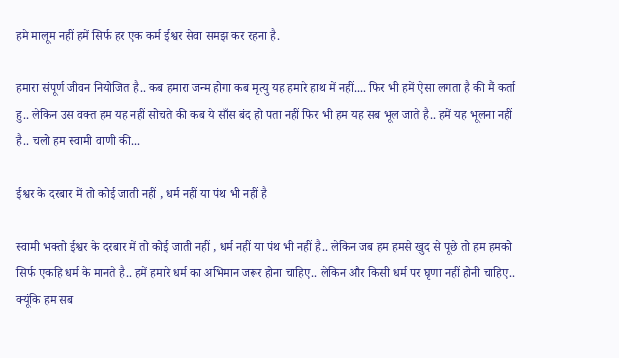हमे मालूम नहीं हमें सिर्फ हर एक कर्म ईश्वर सेवा समझ कर रहना है.

हमारा संपूर्ण जीवन नियोजित है.. कब हमारा जन्म होगा कब मृत्यु यह हमारे हाथ में नहीं.... फिर भी हमें ऐसा लगता है की मैं कर्ता हु.. लेकिन उस वक्त हम यह नहीं सोचते की कब ये साँस बंद हो पता नहीं फिर भी हम यह सब भूल जाते है.. हमें यह भूलना नहीं है.. चलो हम स्वामी वाणी की...

ईश्वर के दरबार में तो कोई जाती नहीं , धर्म नहीं या पंथ भी नहीं है

स्वामी भक्तो ईश्वर के दरबार में तो कोई जाती नहीं , धर्म नहीं या पंथ भी नहीं है.. लेकिन जब हम हमसे खुद से पूछे तो हम हमको सिर्फ एकहि धर्म के मानते है.. हमें हमारे धर्म का अभिमान जरूर होना चाहिए.. लेकिन और किसी धर्म पर घृणा नहीं होनी चाहिए.. क्यूंकि हम सब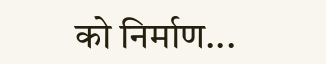को निर्माण...